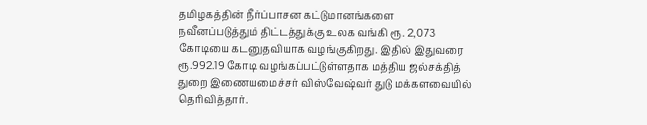தமிழகத்தின் நீர்ப்பாசன கட்டுமானங்களை நவீனப்படுத்தும் திட்டத்துக்கு உலக வங்கி ரூ. 2,073 கோடியை கடனுதவியாக வழங்குகிறது. இதில் இதுவரை ரூ.992.19 கோடி வழங்கப்பட்டுள்ளதாக மத்திய ஜல்சக்தித் துறை இணையமைச்சர் விஸ்வேஷ்வர் துடு மக்களவையில் தெரிவித்தார்.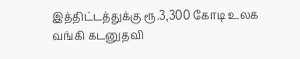இத்திட்டத்துக்கு ரூ.3,300 கோடி உலக வங்கி கடனுதவி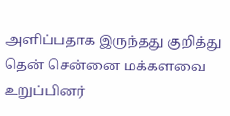அளிப்பதாக இருந்தது குறித்து தென் சென்னை மக்களவை உறுப்பினர்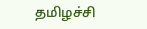தமிழச்சி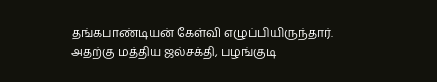தங்கபாண்டியன் கேள்வி எழுப்பியிருந்தார். அதற்கு மத்திய ஜல்சக்தி, பழங்குடி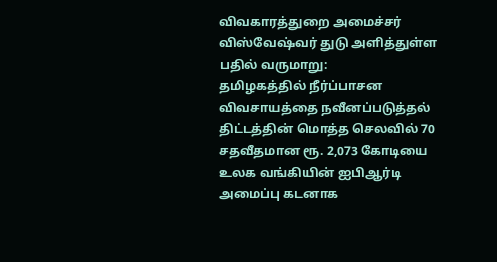விவகாரத்துறை அமைச்சர் விஸ்வேஷ்வர் துடு அளித்துள்ள பதில் வருமாறு:
தமிழகத்தில் நீர்ப்பாசன விவசாயத்தை நவீனப்படுத்தல் திட்டத்தின் மொத்த செலவில் 70 சதவீதமான ரூ. 2,073 கோடியை உலக வங்கியின் ஐபிஆர்டி அமைப்பு கடனாக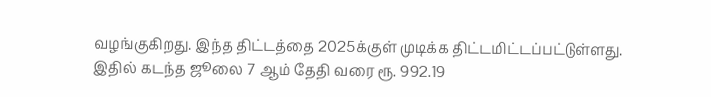வழங்குகிறது. இந்த திட்டத்தை 2025க்குள் முடிக்க திட்டமிட்டப்பட்டுள்ளது. இதில் கடந்த ஜூலை 7 ஆம் தேதி வரை ரூ. 992.19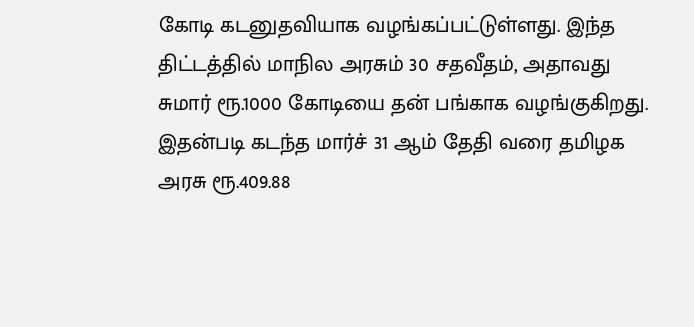கோடி கடனுதவியாக வழங்கப்பட்டுள்ளது. இந்த திட்டத்தில் மாநில அரசும் 30 சதவீதம், அதாவது சுமார் ரூ.1000 கோடியை தன் பங்காக வழங்குகிறது. இதன்படி கடந்த மார்ச் 31 ஆம் தேதி வரை தமிழக அரசு ரூ.409.88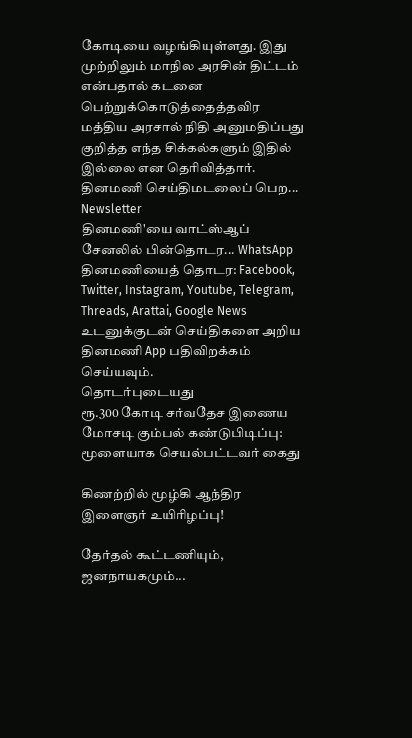கோடியை வழங்கியுள்ளது. இது முற்றிலும் மாநில அரசின் திட்டம் என்பதால் கடனை பெற்றுக்கொடுத்தைத்தவிர மத்திய அரசால் நிதி அனுமதிப்பது குறித்த எந்த சிக்கல்களும் இதில் இல்லை என தெரிவித்தார்.
தினமணி செய்திமடலைப் பெற... Newsletter
தினமணி'யை வாட்ஸ்ஆப் சேனலில் பின்தொடர... WhatsApp
தினமணியைத் தொடர: Facebook, Twitter, Instagram, Youtube, Telegram, Threads, Arattai, Google News
உடனுக்குடன் செய்திகளை அறிய தினமணி App பதிவிறக்கம் செய்யவும்.
தொடர்புடையது
ரூ.300 கோடி சர்வதேச இணைய மோசடி கும்பல் கண்டுபிடிப்பு: மூளையாக செயல்பட்டவர் கைது

கிணற்றில் மூழ்கி ஆந்திர இளைஞர் உயிரிழப்பு!

தேர்தல் கூட்டணியும், ஜனநாயகமும்...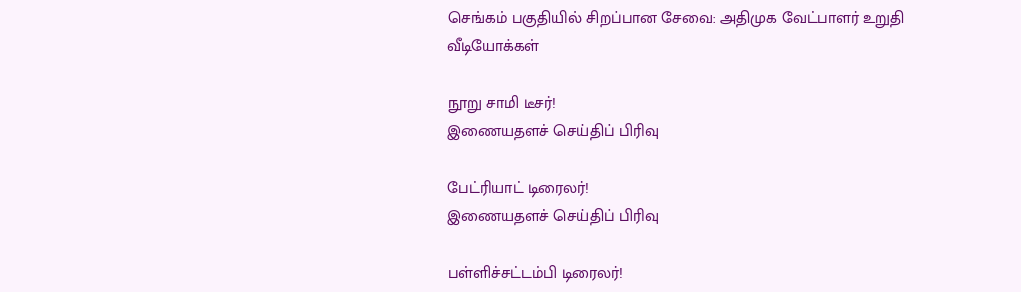செங்கம் பகுதியில் சிறப்பான சேவை: அதிமுக வேட்பாளர் உறுதி
வீடியோக்கள்

நூறு சாமி டீசர்!
இணையதளச் செய்திப் பிரிவு

பேட்ரியாட் டிரைலர்!
இணையதளச் செய்திப் பிரிவு

பள்ளிச்சட்டம்பி டிரைலர்!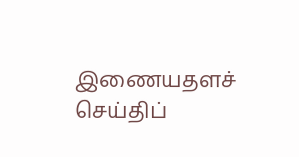இணையதளச் செய்திப்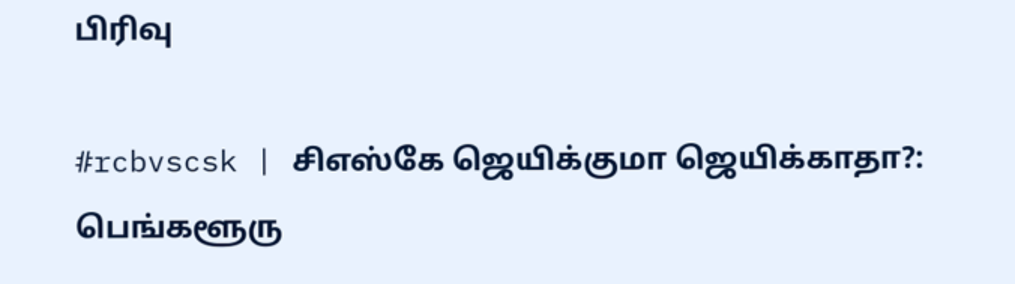பிரிவு

#rcbvscsk | சிஎஸ்கே ஜெயிக்குமா ஜெயிக்காதா?: பெங்களூரு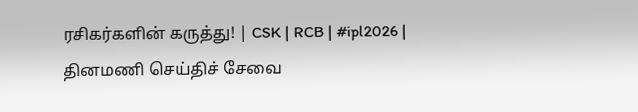ரசிகர்களின் கருத்து! | CSK | RCB | #ipl2026 |
தினமணி செய்திச் சேவை